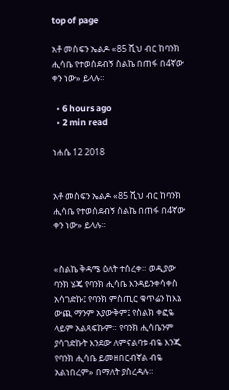top of page

አቶ መስፍን ኤልዶ «85 ሺህ ብር ከባንክ ሒሳቤ የተወሰደብኝ ስልኬ በጠፋ በ4ኛው ቀን ነው» ይላሉ።

  • 6 hours ago
  • 2 min read

ነሐሴ 12 2018


አቶ መስፍን ኤልዶ «85 ሺህ ብር ከባንክ ሒሳቤ የተወሰደብኝ ስልኬ በጠፋ በ4ኛው ቀን ነው» ይላሉ።


«ስልኬ ቅዳሜ ዕለት ተሰረቀ። ወዲያው ባንክ ሄጄ የባንክ ሒሳቤ እንዳይንቀሳቀስ አሳገድኩ፤ የባንክ ምስጢር ቁጥሬን ከእኔ ውጪ ማንም አያውቅም፤ የስልክ ቀፎዬ ላይም አልጻፍኩም። የባንክ ሒሳቤንም ያሳገድኩት እንደው ለምናልባቱ ብዬ እንጂ የባንክ ሒሳቤ ይመዘበርብኛል ብዬ አልነበረም» በማለት ያስረዳሉ።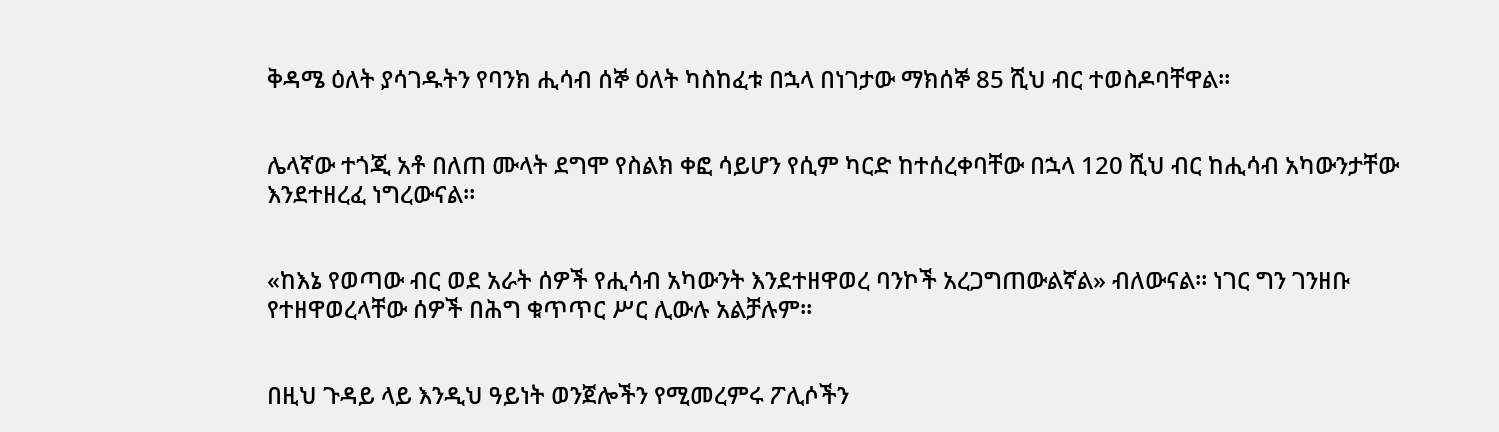ቅዳሜ ዕለት ያሳገዱትን የባንክ ሒሳብ ሰኞ ዕለት ካስከፈቱ በኋላ በነገታው ማክሰኞ 85 ሺህ ብር ተወስዶባቸዋል።


ሌላኛው ተጎጂ አቶ በለጠ ሙላት ደግሞ የስልክ ቀፎ ሳይሆን የሲም ካርድ ከተሰረቀባቸው በኋላ 120 ሺህ ብር ከሒሳብ አካውንታቸው እንደተዘረፈ ነግረውናል።


«ከእኔ የወጣው ብር ወደ አራት ሰዎች የሒሳብ አካውንት እንደተዘዋወረ ባንኮች አረጋግጠውልኛል» ብለውናል። ነገር ግን ገንዘቡ የተዘዋወረላቸው ሰዎች በሕግ ቁጥጥር ሥር ሊውሉ አልቻሉም።


በዚህ ጉዳይ ላይ እንዲህ ዓይነት ወንጀሎችን የሚመረምሩ ፖሊሶችን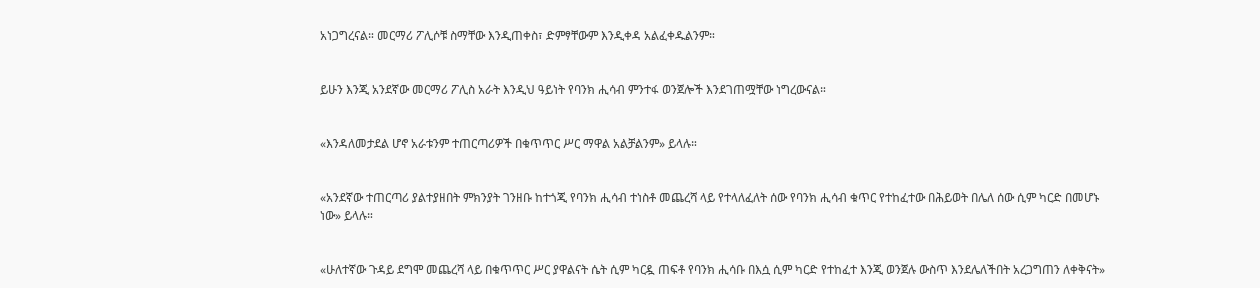አነጋግረናል። መርማሪ ፖሊሶቹ ስማቸው እንዲጠቀስ፣ ድምፃቸውም እንዲቀዳ አልፈቀዱልንም።


ይሁን እንጂ አንደኛው መርማሪ ፖሊስ አራት እንዲህ ዓይነት የባንክ ሒሳብ ምንተፋ ወንጀሎች እንደገጠሟቸው ነግረውናል።


«እንዳለመታደል ሆኖ አራቱንም ተጠርጣሪዎች በቁጥጥር ሥር ማዋል አልቻልንም» ይላሉ።


«አንደኛው ተጠርጣሪ ያልተያዘበት ምክንያት ገንዘቡ ከተጎጂ የባንክ ሒሳብ ተነስቶ መጨረሻ ላይ የተላለፈለት ሰው የባንክ ሒሳብ ቁጥር የተከፈተው በሕይወት በሌለ ሰው ሲም ካርድ በመሆኑ ነው» ይላሉ።


«ሁለተኛው ጉዳይ ደግሞ መጨረሻ ላይ በቁጥጥር ሥር ያዋልናት ሴት ሲም ካርዷ ጠፍቶ የባንክ ሒሳቡ በእሷ ሲም ካርድ የተከፈተ እንጂ ወንጀሉ ውስጥ እንደሌለችበት አረጋግጠን ለቀቅናት»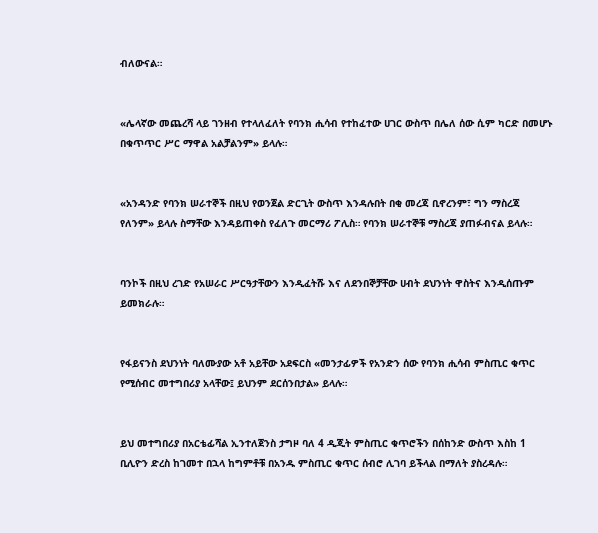ብለውናል።


«ሌላኛው መጨረሻ ላይ ገንዘብ የተላለፈለት የባንክ ሒሳብ የተከፈተው ሀገር ውስጥ በሌለ ሰው ሲም ካርድ በመሆኑ በቁጥጥር ሥር ማዋል አልቻልንም» ይላሉ።


«አንዳንድ የባንክ ሠራተኞች በዚህ የወንጀል ድርጊት ውስጥ እንዳሉበት በቂ መረጃ ቢኖረንም፣ ግን ማስረጃ የለንም» ይላሉ ስማቸው እንዳይጠቀስ የፈለጉ መርማሪ ፖሊስ። የባንክ ሠራተኞቹ ማስረጃ ያጠፉብናል ይላሉ።


ባንኮች በዚህ ረገድ የአሠራር ሥርዓታቸውን እንዲፈትሹ እና ለደንበኞቻቸው ሀብት ደህንነት ዋስትና እንዲሰጡም ይመክራሉ።


የፋይናንስ ደህንነት ባለሙያው አቶ አይቸው አደፍርስ «መንታፊዎች የአንድን ሰው የባንክ ሒሳብ ምስጢር ቁጥር የሚሰብር መተግበሪያ አላቸው፤ ይህንም ደርሰንበታል» ይላሉ።


ይህ መተግበሪያ በአርቴፊሻል ኢንተለጀንስ ታግዞ ባለ 4 ዲጂት ምስጢር ቁጥሮችን በሰከንድ ውስጥ እስከ 1 ቢሊዮን ድረስ ከገመተ በኋላ ከግምቶቹ በአንዱ ምስጢር ቁጥር ሰብሮ ሊገባ ይችላል በማለት ያስረዳሉ።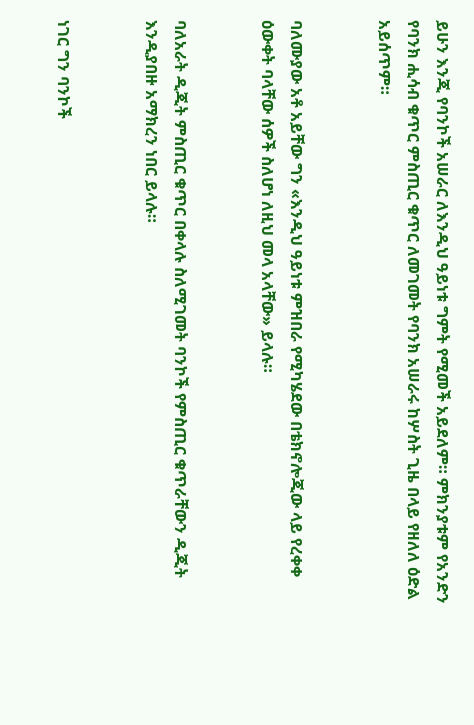ይሁን እንጂ የባንኮች አሠራር ለእንዲህ ዓይነቱ ግምት የሚመች አይደለም። ምክንያቱም የአንድን የባንክ ሒሳብ ቁጥር ምስጢር ቁጥር ለመገመት የባንክ አሠራሩ ከሦስት ጊዜ በላይ የዘለለ ዕድል አይሰጥም።


ባለሙያው አቶ አይቸው ግን «እንዲህ ዓይነቱ ምዝበራ የሚካሄደው በቴክኖሎጂው ላይ የረቀቀ ዕውቀት ባላቸው ሰዎች ስለሆነ ለዚህ መላ አላቸው» ይላሉ።


ባለአራት ዲጂት ምስጢር ቁጥር በቀላሉ ስለሚገመት ባንኮች የምስጢር ቁጥራቸውን ዲጂት እንዲያበዙ አማክረን ነበር ይላሉ።


ነገር ግን ባንኮች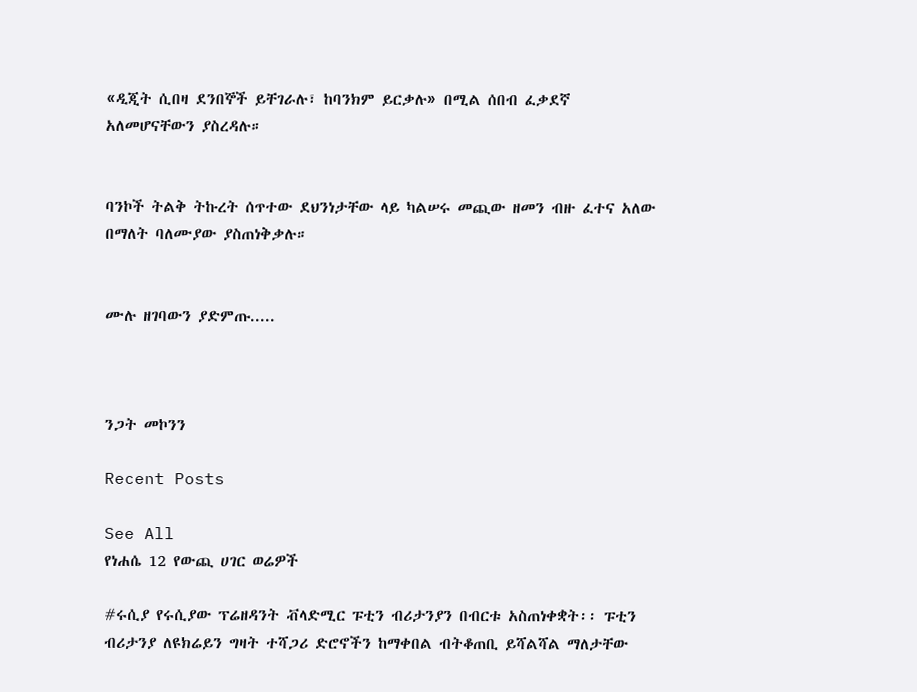«ዲጂት ሲበዛ ደንበኞች ይቸገራሉ፣ ከባንክም ይርቃሉ» በሚል ሰበብ ፈቃደኛ አለመሆናቸውን ያስረዳሉ።


ባንኮች ትልቅ ትኩረት ሰጥተው ደህንነታቸው ላይ ካልሠሩ መጪው ዘመን ብዙ ፈተና አለው በማለት ባለሙያው ያስጠነቅቃሉ።


ሙሉ ዘገባውን ያድምጡ.....



ንጋት መኮንን

Recent Posts

See All
የነሐሴ 12 የውጪ ሀገር ወሬዎች

#ሩሲያ የሩሲያው ፕሬዘዳንት ቭላድሚር ፑቲን ብሪታንያን በብርቱ አስጠነቀቋት፡፡ ፑቲን ብሪታንያ ለዩክሬይን ግዛት ተሻጋሪ ድሮኖችን ከማቀበል ብትቆጠቢ ይሻልሻል ማለታቸው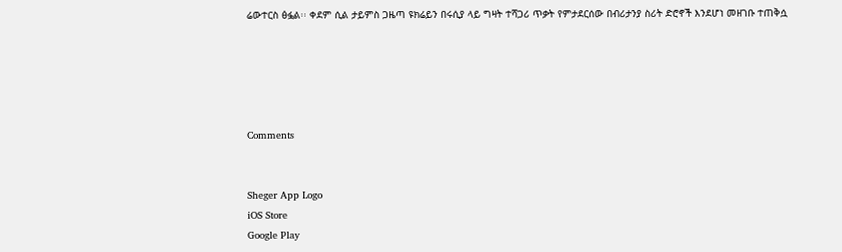ሬውተርስ ፅፏል፡፡ ቀደም ሲል ታይምስ ጋዜጣ ዩክሬይን በሩሲያ ላይ ግዛት ተሻጋሪ ጥቃት የምታደርሰው በብሪታንያ ስሪት ድሮኖች እንደሆነ መዘገቡ ተጠቅሷ





Comments


Sheger App Logo
iOS Store
Google Play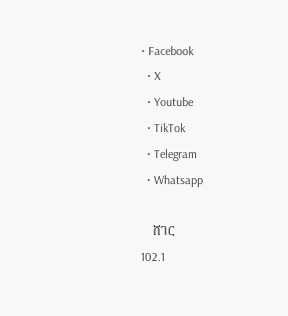• Facebook
  • X
  • Youtube
  • TikTok
  • Telegram
  • Whatsapp

    ሸገር
102.1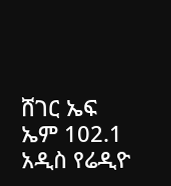ሸገር ኤፍ ኤም 102.1 አዲስ የሬዲዮ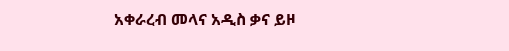አቀራረብ መላና አዲስ ቃና ይዞ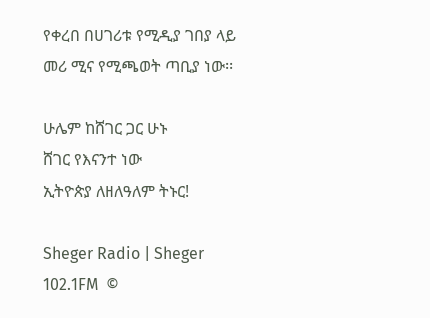የቀረበ በሀገሪቱ የሚዲያ ገበያ ላይ መሪ ሚና የሚጫወት ጣቢያ ነው፡፡

ሁሌም ከሸገር ጋር ሁኑ
ሸገር የእናንተ ነው
ኢትዮጵያ ለዘለዓለም ትኑር!

Sheger Radio | Sheger 102.1FM  ©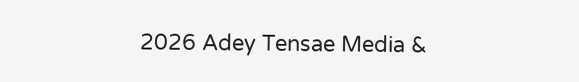2026 Adey Tensae Media &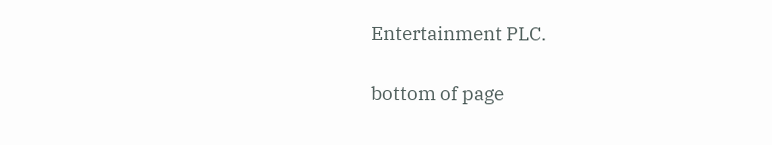Entertainment PLC.

bottom of page